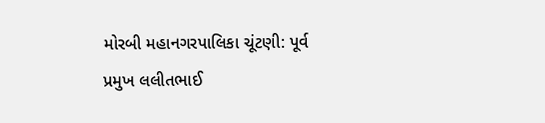મોરબી મહાનગરપાલિકા ચૂંટણી: પૂર્વ પ્રમુખ લલીતભાઈ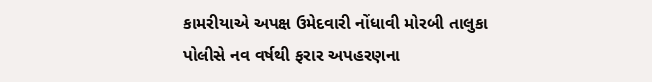કામરીયાએ અપક્ષ ઉમેદવારી નોંધાવી મોરબી તાલુકા પોલીસે નવ વર્ષથી ફરાર અપહરણના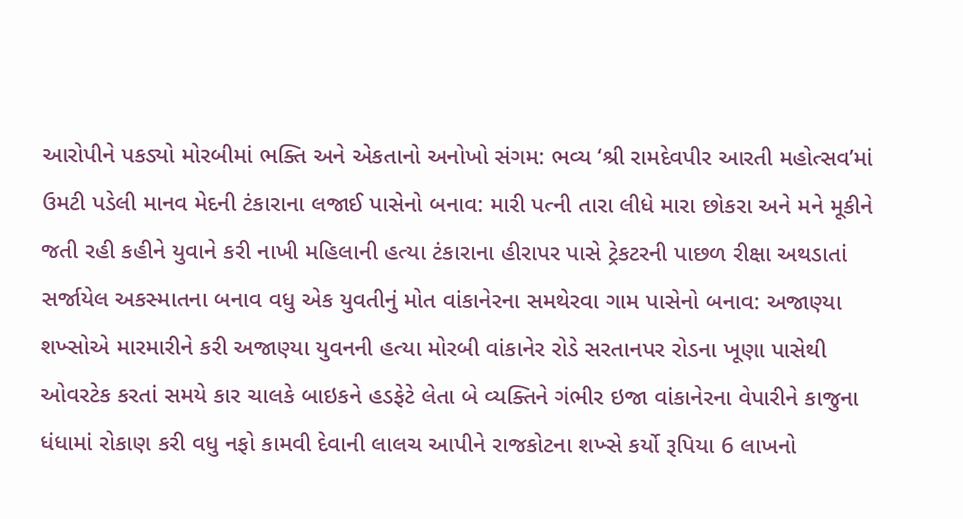આરોપીને પકડ્યો મોરબીમાં ભક્તિ અને એકતાનો અનોખો સંગમ: ભવ્ય ‘શ્રી રામદેવપીર આરતી મહોત્સવ’માં ઉમટી પડેલી માનવ મેદની ટંકારાના લજાઈ પાસેનો બનાવ: મારી પત્ની તારા લીધે મારા છોકરા અને મને મૂકીને જતી રહી કહીને યુવાને કરી નાખી મહિલાની હત્યા ટંકારાના હીરાપર પાસે ટ્રેકટરની પાછળ રીક્ષા અથડાતાં સર્જાયેલ અકસ્માતના બનાવ વધુ એક યુવતીનું મોત વાંકાનેરના સમથેરવા ગામ પાસેનો બનાવ: અજાણ્યા શખ્સોએ મારમારીને કરી અજાણ્યા યુવનની હત્યા મોરબી વાંકાનેર રોડે સરતાનપર રોડના ખૂણા પાસેથી ઓવરટેક કરતાં સમયે કાર ચાલકે બાઇકને હડફેટે લેતા બે વ્યક્તિને ગંભીર ઇજા વાંકાનેરના વેપારીને કાજુના ધંધામાં રોકાણ કરી વધુ નફો કામવી દેવાની લાલચ આપીને રાજકોટના શખ્સે કર્યો રૂપિયા 6 લાખનો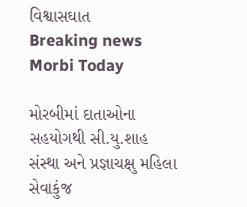વિશ્વાસઘાત
Breaking news
Morbi Today

મોરબીમાં દાતાઓના સહયોગથી સી.યુ.શાહ સંસ્થા અને પ્રજ્ઞાચક્ષુ મહિલા સેવાકુંજ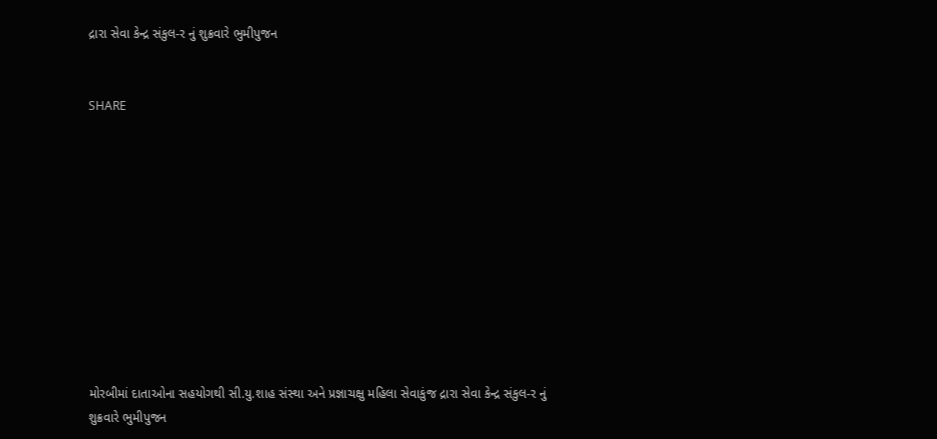દ્રારા સેવા કેન્દ્ર સંકુલ-ર નું શુક્રવારે ભુમીપુજન


SHARE











મોરબીમાં દાતાઓના સહયોગથી સી.યુ.શાહ સંસ્થા અને પ્રજ્ઞાચક્ષુ મહિલા સેવાકુંજ દ્રારા સેવા કેન્દ્ર સંકુલ-ર નું શુક્રવારે ભુમીપુજન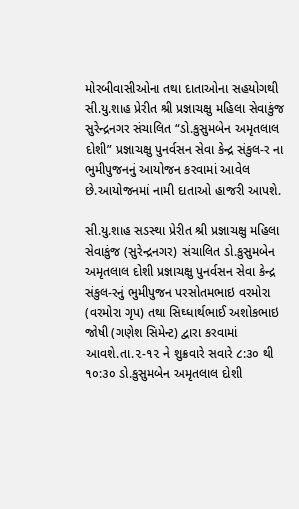મોરબીવાસીઓના તથા દાતાઓના સહયોગથી સી.યુ.શાહ પ્રેરીત શ્રી પ્રજ્ઞાચક્ષુ મહિલા સેવાકુંજ સુરેન્દ્રનગર સંચાલિત “ડો.કુસુમબેન અમૃતલાલ દોશી” પ્રજ્ઞાચક્ષુ પુનર્વસન સેવા કેન્દ્ર સંકુલ-ર ના ભુમીપુજનનું આયોજન કરવામાં આવેલ છે.આયોજનમાં નામી દાતાઓ હાજરી આપશે.

સી.યુ.શાહ સડસ્થા પ્રેરીત શ્રી પ્રજ્ઞાચક્ષુ મહિલા સેવાકુંજ (સુરેન્દ્રનગર) સંચાલિત ડો.કુસુમબેન અમૃતલાલ દોશી પ્રજ્ઞાચક્ષુ પુનર્વસન સેવા કેન્દ્ર સંકુલ-રનું ભુમીપુજન પરસોતમભાઇ વરમોરા (વરમોરા ગૃપ) તથા સિઘ્ધાર્થભાઈ અશોકભાઇ જોષી (ગણેશ સિમેન્ટ) દ્વારા કરવામાં આવશે.તા.૨-૧૨ ને શુક્રવારે સવારે ૮:૩૦ થી ૧૦:૩૦ ડો.કુસુમબેન અમૃતલાલ દોશી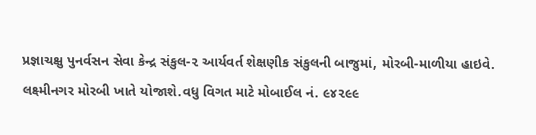પ્રજ્ઞાચક્ષુ પુનર્વસન સેવા કેન્દ્ર સંકુલ-૨ આર્યવર્ત શેક્ષણીક સંકુલની બાજુમાં, મોરબી-માળીયા હાઇવે. લક્ષ્મીનગર મોરબી ખાતે યોજાશે.વધુ વિગત માટે મોબાઈલ નં. ૯૪૨૯૯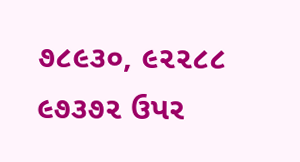૭૮૯૩૦, ૯૨૨૮૮ ૯૭૩૭૨ ઉપર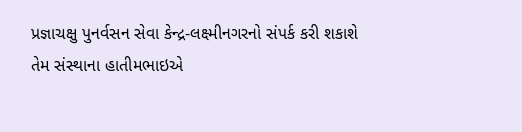પ્રજ્ઞાચક્ષુ પુનર્વસન સેવા કેન્દ્ર-લક્ષ્મીનગરનો સંપર્ક કરી શકાશે તેમ સંસ્થાના હાતીમભાઇએ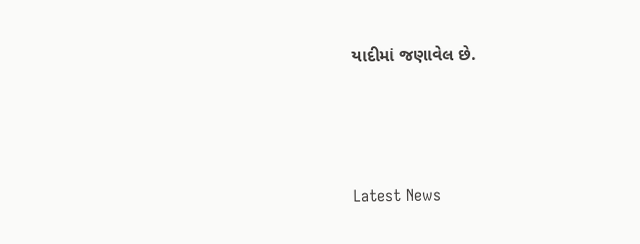યાદીમાં જણાવેલ છે.






Latest News